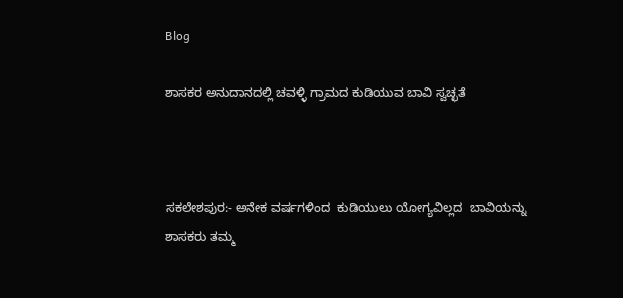Blog

ಶಾಸಕರ ಅನುದಾನದಲ್ಲಿ ಚವಳ್ಳಿ ಗ್ರಾಮದ ಕುಡಿಯುವ ಬಾವಿ ಸ್ವಚ್ಛತೆ



ಸಕಲೇಶಪುರ:- ಅನೇಕ ವರ್ಷಗಳಿಂದ  ಕುಡಿಯುಲು ಯೋಗ್ಯವಿಲ್ಲದ  ಬಾವಿಯನ್ನು ಶಾಸಕರು ತಮ್ಮ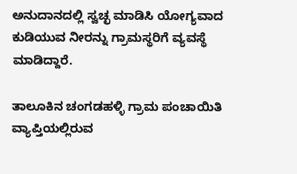ಅನುದಾನದಲ್ಲಿ ಸ್ವಚ್ಛ ಮಾಡಿಸಿ ಯೋಗ್ಯವಾದ ಕುಡಿಯುವ ನೀರನ್ನು ಗ್ರಾಮಸ್ಥರಿಗೆ ವ್ಯವಸ್ಥೆ ಮಾಡಿದ್ದಾರೆ.

ತಾಲೂಕಿನ ಚಂಗಡಹಳ್ಳಿ ಗ್ರಾಮ ಪಂಚಾಯಿತಿ ವ್ಯಾಪ್ತಿಯಲ್ಲಿರುವ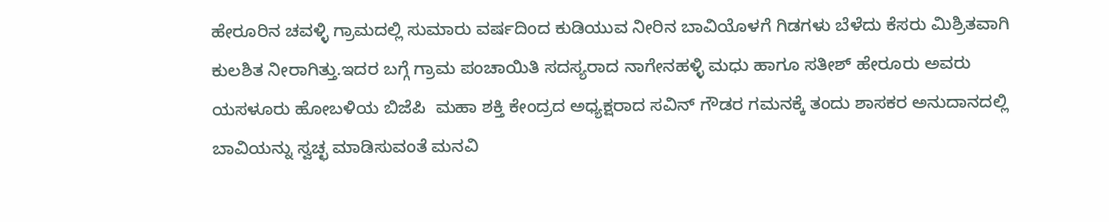ಹೇರೂರಿನ ಚವಳ್ಳಿ ಗ್ರಾಮದಲ್ಲಿ ಸುಮಾರು ವರ್ಷದಿಂದ ಕುಡಿಯುವ ನೀರಿನ ಬಾವಿಯೊಳಗೆ ಗಿಡಗಳು ಬೆಳೆದು ಕೆಸರು ಮಿಶ್ರಿತವಾಗಿ ಕುಲಶಿತ ನೀರಾಗಿತ್ತು.ಇದರ ಬಗ್ಗೆ ಗ್ರಾಮ ಪಂಚಾಯಿತಿ ಸದಸ್ಯರಾದ ನಾಗೇನಹಳ್ಳಿ ಮಧು ಹಾಗೂ ಸತೀಶ್ ಹೇರೂರು ಅವರು ಯಸಳೂರು ಹೋಬಳಿಯ ಬಿಜೆಪಿ  ಮಹಾ ಶಕ್ತಿ ಕೇಂದ್ರದ ಅಧ್ಯಕ್ಷರಾದ ಸವಿನ್ ಗೌಡರ ಗಮನಕ್ಕೆ ತಂದು ಶಾಸಕರ ಅನುದಾನದಲ್ಲಿ ಬಾವಿಯನ್ನು ಸ್ವಚ್ಛ ಮಾಡಿಸುವಂತೆ ಮನವಿ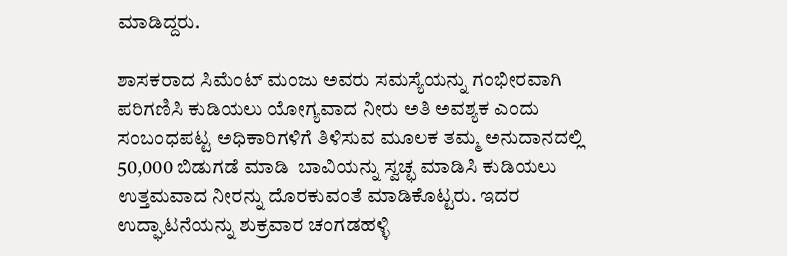ಮಾಡಿದ್ದರು.

ಶಾಸಕರಾದ ಸಿಮೆಂಟ್ ಮಂಜು ಅವರು ಸಮಸ್ಯೆಯನ್ನು ಗಂಭೀರವಾಗಿ ಪರಿಗಣಿಸಿ ಕುಡಿಯಲು ಯೋಗ್ಯವಾದ ನೀರು ಅತಿ ಅವಶ್ಯಕ ಎಂದು ಸಂಬಂಧಪಟ್ಟ ಅಧಿಕಾರಿಗಳಿಗೆ ತಿಳಿಸುವ ಮೂಲಕ ತಮ್ಮ ಅನುದಾನದಲ್ಲಿ 50,000 ಬಿಡುಗಡೆ ಮಾಡಿ  ಬಾವಿಯನ್ನು ಸ್ವಚ್ಛ ಮಾಡಿಸಿ ಕುಡಿಯಲು ಉತ್ತಮವಾದ ನೀರನ್ನು ದೊರಕುವಂತೆ ಮಾಡಿಕೊಟ್ಟರು. ಇದರ ಉದ್ಘಾಟನೆಯನ್ನು ಶುಕ್ರವಾರ ಚಂಗಡಹಳ್ಳಿ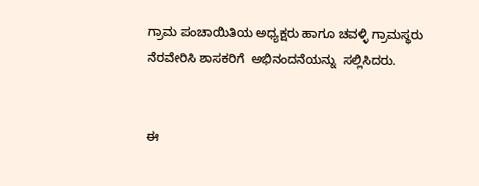ಗ್ರಾಮ ಪಂಚಾಯಿತಿಯ ಅಧ್ಯಕ್ಷರು ಹಾಗೂ ಚವಳ್ಳಿ ಗ್ರಾಮಸ್ಥರು ನೆರವೇರಿಸಿ ಶಾಸಕರಿಗೆ  ಅಭಿನಂದನೆಯನ್ನು  ಸಲ್ಲಿಸಿದರು.


ಈ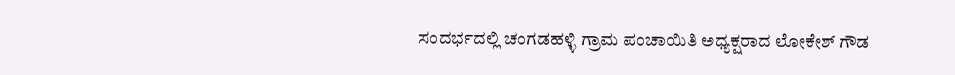ಸಂದರ್ಭದಲ್ಲಿ ಚಂಗಡಹಳ್ಳಿ ಗ್ರಾಮ ಪಂಚಾಯಿತಿ ಅಧ್ಯಕ್ಷರಾದ ಲೋಕೇಶ್ ಗೌಡ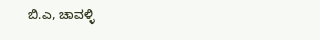ಬಿ.ಎ, ಚಾವಳ್ಳಿ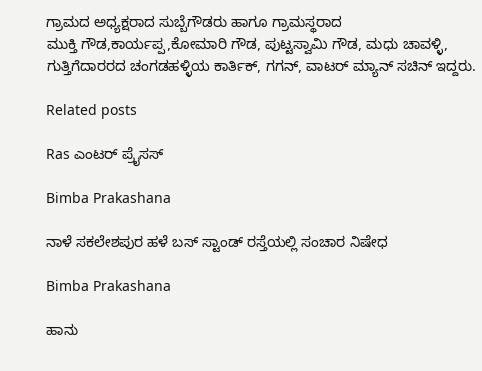ಗ್ರಾಮದ ಅಧ್ಯಕ್ಷರಾದ ಸುಬ್ಬೆಗೌಡರು ಹಾಗೂ ಗ್ರಾಮಸ್ಥರಾದ
ಮುಕ್ತಿ ಗೌಡ,ಕಾರ್ಯಪ್ಪ,ಕೋಮಾರಿ ಗೌಡ, ಪುಟ್ಟಸ್ವಾಮಿ ಗೌಡ, ಮಧು ಚಾವಳ್ಳಿ, ಗುತ್ತಿಗೆದಾರರದ ಚಂಗಡಹಳ್ಳಿಯ ಕಾರ್ತಿಕ್, ಗಗನ್, ವಾಟರ್ ಮ್ಯಾನ್ ಸಚಿನ್ ಇದ್ದರು.

Related posts

Ras ಎಂಟರ್ ಪ್ರೈಸಸ್

Bimba Prakashana

ನಾಳೆ ಸಕಲೇಶಪುರ ಹಳೆ ಬಸ್ ಸ್ಟಾಂಡ್ ರಸ್ತೆಯಲ್ಲಿ ಸಂಚಾರ ನಿಷೇಧ

Bimba Prakashana

ಹಾನು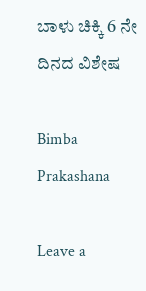ಬಾಳು ಚಿಕ್ಕಿ 6 ನೇ ದಿನದ ವಿಶೇಷ

Bimba Prakashana

Leave a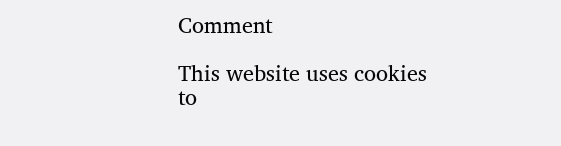Comment

This website uses cookies to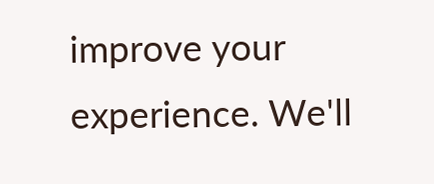improve your experience. We'll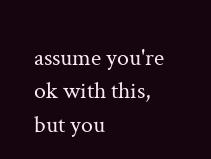assume you're ok with this, but you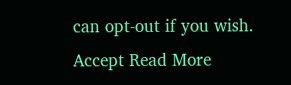can opt-out if you wish. Accept Read More